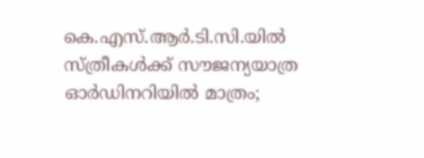കെ.എസ്.ആര്‍.ടി.സി.യില്‍ സ്ത്രീകള്‍ക്ക് സൗജന്യയാത്ര ഓര്‍ഡിനറിയില്‍ മാത്രം;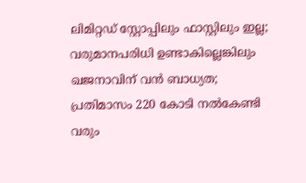ലിമിറ്റഡ് സ്റ്റോപ്പിലും ഫാസ്റ്റിലും ഇല്ല; വരുമാനപരിധി ഉണ്ടാകില്ലെങ്കിലും ഖജനാവിന് വന്‍ ബാധ്യത; പ്രതിമാസം 220 കോടി നല്‍കേണ്ടി വരും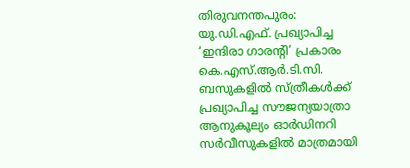തിരുവനന്തപുരം: യു.ഡി.എഫ്. പ്രഖ്യാപിച്ച ‘ഇന്ദിരാ ഗാരന്റി’ പ്രകാരം കെ.എസ്.ആര്‍.ടി.സി. ബസുകളില്‍ സ്ത്രീകള്‍ക്ക് പ്രഖ്യാപിച്ച സൗജന്യയാത്രാ ആനുകൂല്യം ഓര്‍ഡിനറി സര്‍വീസുകളില്‍ മാത്രമായി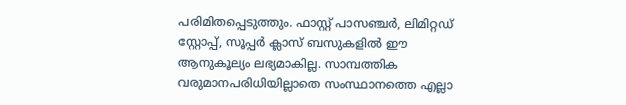പരിമിതപ്പെടുത്തും. ഫാസ്റ്റ് പാസഞ്ചര്‍, ലിമിറ്റഡ് സ്റ്റോപ്പ്, സൂപ്പര്‍ ക്ലാസ് ബസുകളില്‍ ഈ ആനുകൂല്യം ലഭ്യമാകില്ല. സാമ്പത്തിക വരുമാനപരിധിയില്ലാതെ സംസ്ഥാനത്തെ എല്ലാ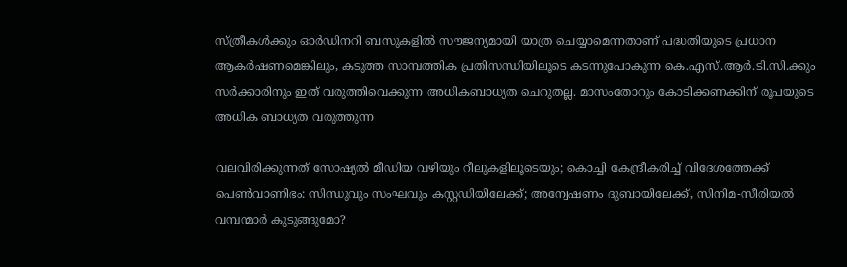സ്ത്രീകള്‍ക്കും ഓര്‍ഡിനറി ബസുകളില്‍ സൗജന്യമായി യാത്ര ചെയ്യാമെന്നതാണ് പദ്ധതിയുടെ പ്രധാന ആകര്‍ഷണമെങ്കിലും, കടുത്ത സാമ്പത്തിക പ്രതിസന്ധിയിലൂടെ കടന്നുപോകുന്ന കെ.എസ്.ആര്‍.ടി.സി.ക്കും സര്‍ക്കാരിനും ഇത് വരുത്തിവെക്കുന്ന അധികബാധ്യത ചെറുതല്ല. മാസംതോറും കോടിക്കണക്കിന് രൂപയുടെ അധിക ബാധ്യത വരുത്തുന്ന

വലവിരിക്കുന്നത് സോഷ്യല്‍ മീഡിയ വഴിയും റീലുകളിലൂടെയും; കൊച്ചി കേന്ദ്രീകരിച്ച് വിദേശത്തേക്ക് പെണ്‍വാണിഭം: സിന്ധുവും സംഘവും കസ്റ്റഡിയിലേക്ക്; അന്വേഷണം ദുബായിലേക്ക്, സിനിമ-സീരിയല്‍ വമ്പന്മാര്‍ കുടുങ്ങുമോ?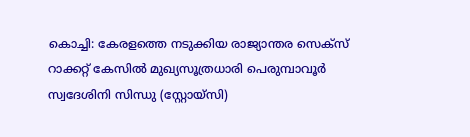കൊച്ചി: കേരളത്തെ നടുക്കിയ രാജ്യാന്തര സെക്‌സ് റാക്കറ്റ് കേസില്‍ മുഖ്യസൂത്രധാരി പെരുമ്പാവൂര്‍ സ്വദേശിനി സിന്ധു (സ്റ്റോയ്‌സി)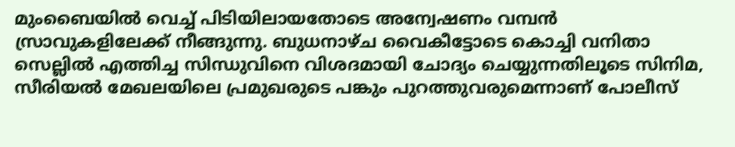മുംബൈയില്‍ വെച്ച് പിടിയിലായതോടെ അന്വേഷണം വമ്പന്‍ സ്രാവുകളിലേക്ക് നീങ്ങുന്നു. ബുധനാഴ്ച വൈകീട്ടോടെ കൊച്ചി വനിതാ സെല്ലില്‍ എത്തിച്ച സിന്ധുവിനെ വിശദമായി ചോദ്യം ചെയ്യുന്നതിലൂടെ സിനിമ, സീരിയല്‍ മേഖലയിലെ പ്രമുഖരുടെ പങ്കും പുറത്തുവരുമെന്നാണ് പോലീസ്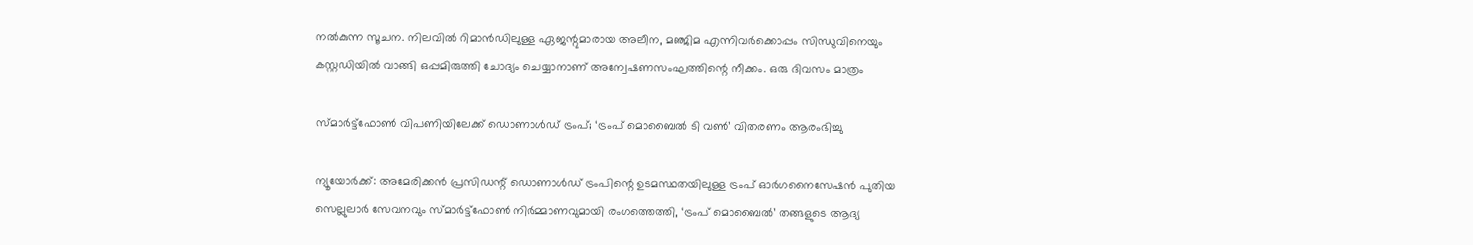നല്‍കുന്ന സൂചന. നിലവില്‍ റിമാന്‍ഡിലുള്ള ഏജന്റുമാരായ അലീന, മഞ്ജിമ എന്നിവര്‍ക്കൊപ്പം സിന്ധുവിനെയും കസ്റ്റഡിയില്‍ വാങ്ങി ഒപ്പമിരുത്തി ചോദ്യം ചെയ്യാനാണ് അന്വേഷണസംഘത്തിന്റെ നീക്കം. ഒരു ദിവസം മാത്രം

സ്മാർട്ട്‌ഫോൺ വിപണിയിലേക്ക് ഡൊണാൾഡ് ട്രംപ്; ‘ട്രംപ് മൊബൈൽ ടി വൺ’ വിതരണം ആരംഭിച്ചു

ന്യൂയോർക്ക്: അമേരിക്കൻ പ്രസിഡന്റ് ഡൊണാൾഡ് ട്രംപിന്റെ ഉടമസ്ഥതയിലുള്ള ട്രംപ് ഓർഗനൈസേഷൻ പുതിയ സെല്ലുലാർ സേവനവും സ്മാർട്ട്ഫോൺ നിർമ്മാണവുമായി രംഗത്തെത്തി, ‘ട്രംപ് മൊബൈൽ’ തങ്ങളുടെ ആദ്യ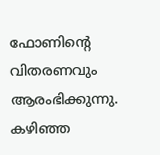ഫോണിന്റെ വിതരണവും ആരംഭിക്കുന്നു. കഴിഞ്ഞ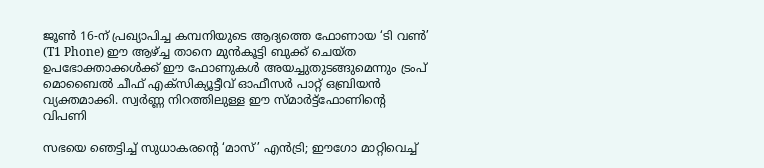ജൂൺ 16-ന് പ്രഖ്യാപിച്ച കമ്പനിയുടെ ആദ്യത്തെ ഫോണായ ‘ടി വൺ’ (T1 Phone) ഈ ആഴ്ച്ച താനെ മുൻകൂട്ടി ബുക്ക് ചെയ്ത ഉപഭോക്താക്കൾക്ക് ഈ ഫോണുകൾ അയച്ചുതുടങ്ങുമെന്നും ട്രംപ് മൊബൈൽ ചീഫ് എക്സിക്യൂട്ടീവ് ഓഫീസർ പാറ്റ് ഒബ്രിയൻ വ്യക്തമാക്കി. സ്വർണ്ണ നിറത്തിലുള്ള ഈ സ്മാർട്ട്ഫോണിന്റെ വിപണി

സഭയെ ഞെട്ടിച്ച് സുധാകരന്റെ ‘മാസ്’ എന്‍ട്രി; ഈഗോ മാറ്റിവെച്ച്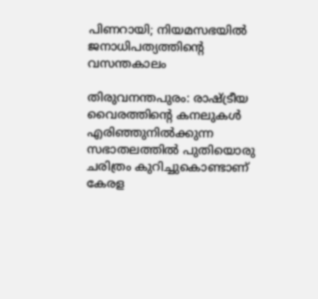പിണറായി; നിയമസഭയില്‍ ജനാധിപത്യത്തിന്റെ വസന്തകാലം

തിരുവനന്തപുരം: രാഷ്ട്രീയ വൈരത്തിന്റെ കനലുകള്‍ എരിഞ്ഞുനില്‍ക്കുന്ന സഭാതലത്തില്‍ പുതിയൊരു ചരിത്രം കുറിച്ചുകൊണ്ടാണ് കേരള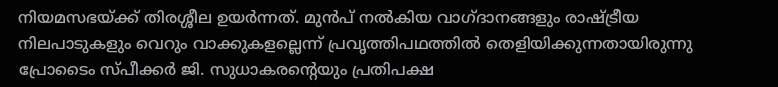നിയമസഭയ്ക്ക് തിരശ്ശീല ഉയര്‍ന്നത്. മുന്‍പ് നല്‍കിയ വാഗ്ദാനങ്ങളും രാഷ്ട്രീയ നിലപാടുകളും വെറും വാക്കുകളല്ലെന്ന് പ്രവൃത്തിപഥത്തില്‍ തെളിയിക്കുന്നതായിരുന്നു പ്രോടൈം സ്പീക്കര്‍ ജി. സുധാകരന്റെയും പ്രതിപക്ഷ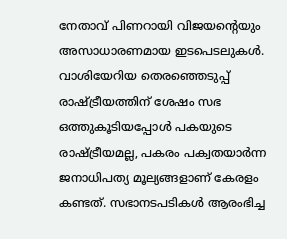നേതാവ് പിണറായി വിജയന്റെയും അസാധാരണമായ ഇടപെടലുകള്‍. വാശിയേറിയ തെരഞ്ഞെടുപ്പ് രാഷ്ട്രീയത്തിന് ശേഷം സഭ ഒത്തുകൂടിയപ്പോള്‍ പകയുടെ രാഷ്ട്രീയമല്ല, പകരം പക്വതയാര്‍ന്ന ജനാധിപത്യ മൂല്യങ്ങളാണ് കേരളം കണ്ടത്. സഭാനടപടികള്‍ ആരംഭിച്ച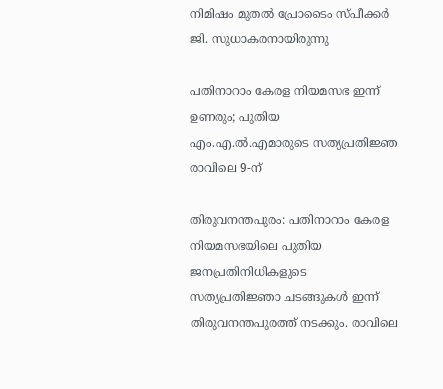നിമിഷം മുതല്‍ പ്രോടൈം സ്പീക്കര്‍ ജി. സുധാകരനായിരുന്നു

പതിനാറാം കേരള നിയമസഭ ഇന്ന് ഉണരും; പുതിയ എം.എ.ൽ.എമാരുടെ സത്യപ്രതിജ്ഞ രാവിലെ 9-ന്

തിരുവനന്തപുരം: പതിനാറാം കേരള നിയമസഭയിലെ പുതിയ ജനപ്രതിനിധികളുടെ സത്യപ്രതിജ്ഞാ ചടങ്ങുകൾ ഇന്ന് തിരുവനന്തപുരത്ത് നടക്കും. രാവിലെ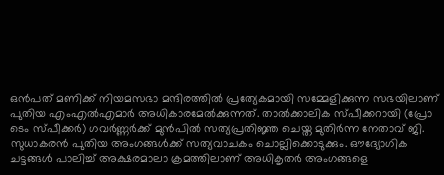ഒൻപത് മണിക്ക് നിയമസഭാ മന്ദിരത്തിൽ പ്രത്യേകമായി സമ്മേളിക്കുന്ന സഭയിലാണ് പുതിയ എംഎൽഎമാർ അധികാരമേൽക്കുന്നത്. താൽക്കാലിക സ്പീക്കറായി (പ്രോ ടെം സ്പീക്കർ) ഗവർണ്ണർക്ക് മുൻപിൽ സത്യപ്രതിജ്ഞ ചെയ്ത മുതിർന്ന നേതാവ് ജി. സുധാകരൻ പുതിയ അംഗങ്ങൾക്ക് സത്യവാചകം ചൊല്ലിക്കൊടുക്കും. ഔദ്യോഗിക ചട്ടങ്ങൾ പാലിച്ച് അക്ഷരമാലാ ക്രമത്തിലാണ് അധികൃതർ അംഗങ്ങളെ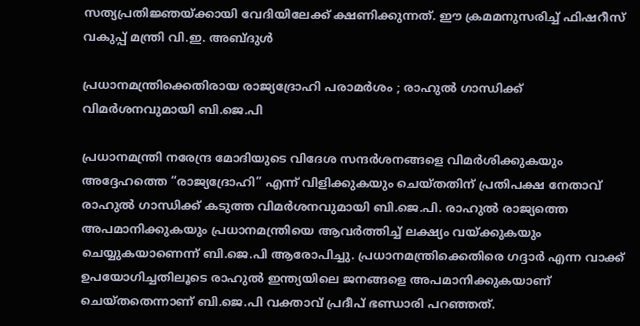സത്യപ്രതിജ്ഞയ്ക്കായി വേദിയിലേക്ക് ക്ഷണിക്കുന്നത്. ഈ ക്രമമനുസരിച്ച് ഫിഷറീസ് വകുപ്പ് മന്ത്രി വി.ഇ. അബ്ദുൾ

പ്രധാനമന്ത്രിക്കെതിരായ രാജ്യദ്രോഹി പരാമർശം ; രാഹുൽ ഗാന്ധിക്ക് വിമർശനവുമായി ബി.ജെ.പി

പ്രധാനമന്ത്രി നരേന്ദ്ര മോദിയുടെ വിദേശ സന്ദർശനങ്ങളെ വിമർശിക്കുകയും അദ്ദേഹത്തെ “രാജ്യദ്രോഹി” എന്ന് വിളിക്കുകയും ചെയ്‌തതിന്‌ പ്രതിപക്ഷ നേതാവ് രാഹുൽ ഗാന്ധിക്ക് കടുത്ത വിമർശനവുമായി ബി.ജെ.പി. രാഹുൽ രാജ്യത്തെ അപമാനിക്കുകയും പ്രധാനമന്ത്രിയെ ആവർത്തിച്ച് ലക്ഷ്യം വയ്ക്കുകയും ചെയ്യുകയാണെന്ന് ബി.ജെ.പി ആരോപിച്ചു. പ്രധാനമന്ത്രിക്കെതിരെ ഗദ്ദാർ എന്ന വാക്ക് ഉപയോഗിച്ചതിലൂടെ രാഹുൽ ഇന്ത്യയിലെ ജനങ്ങളെ അപമാനിക്കുകയാണ് ചെയ്തതെന്നാണ് ബി.ജെ.പി വക്താവ് പ്രദീപ് ഭണ്ഡാരി പറഞ്ഞത്.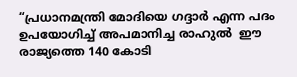“പ്രധാനമന്ത്രി മോദിയെ ഗദ്ദാർ എന്ന പദം ഉപയോഗിച്ച് അപമാനിച്ച രാഹുൽ  ഈ രാജ്യത്തെ 140 കോടി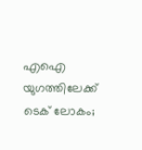എഐ യുഗത്തിലേക്ക് ടെക് ലോകം;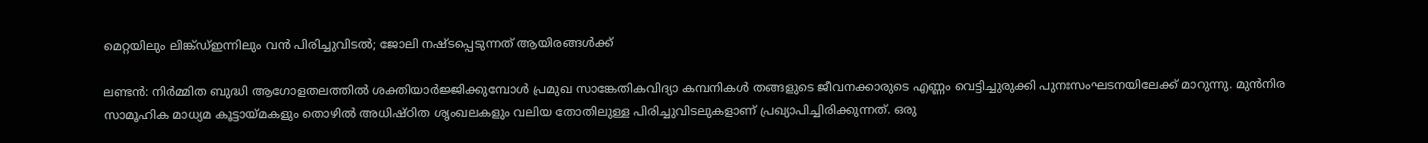മെറ്റയിലും ലിങ്ക്ഡ്ഇന്നിലും വന്‍ പിരിച്ചുവിടല്‍; ജോലി നഷ്ടപ്പെടുന്നത് ആയിരങ്ങള്‍ക്ക്

ലണ്ടന്‍: നിര്‍മ്മിത ബുദ്ധി ആഗോളതലത്തില്‍ ശക്തിയാര്‍ജ്ജിക്കുമ്പോള്‍ പ്രമുഖ സാങ്കേതികവിദ്യാ കമ്പനികള്‍ തങ്ങളുടെ ജീവനക്കാരുടെ എണ്ണം വെട്ടിച്ചുരുക്കി പുനഃസംഘടനയിലേക്ക് മാറുന്നു. മുന്‍നിര സാമൂഹിക മാധ്യമ കൂട്ടായ്മകളും തൊഴില്‍ അധിഷ്ഠിത ശൃംഖലകളും വലിയ തോതിലുള്ള പിരിച്ചുവിടലുകളാണ് പ്രഖ്യാപിച്ചിരിക്കുന്നത്. ഒരു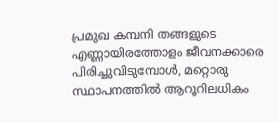പ്രമുഖ കമ്പനി തങ്ങളുടെ എണ്ണായിരത്തോളം ജീവനക്കാരെ പിരിച്ചുവിടുമ്പോള്‍, മറ്റൊരു സ്ഥാപനത്തില്‍ ആറൂറിലധികം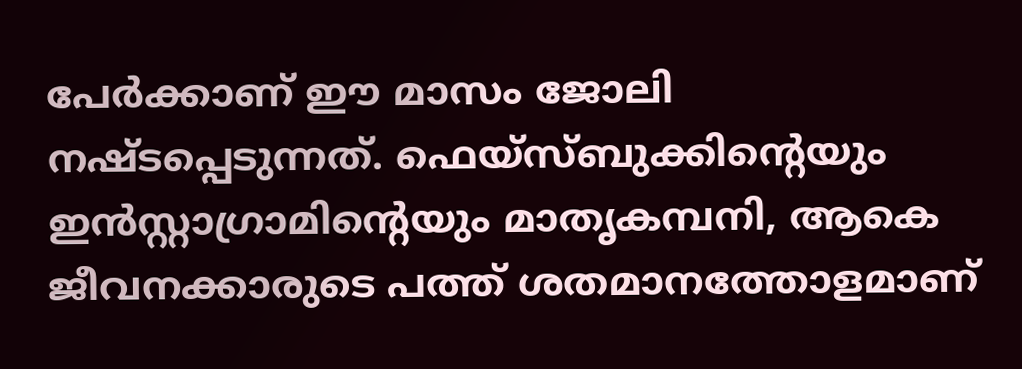പേര്‍ക്കാണ് ഈ മാസം ജോലി നഷ്ടപ്പെടുന്നത്. ഫെയ്സ്ബുക്കിന്റെയും ഇന്‍സ്റ്റാഗ്രാമിന്റെയും മാതൃകമ്പനി, ആകെ ജീവനക്കാരുടെ പത്ത് ശതമാനത്തോളമാണ്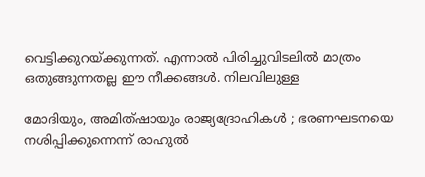വെട്ടിക്കുറയ്ക്കുന്നത്. എന്നാല്‍ പിരിച്ചുവിടലില്‍ മാത്രം ഒതുങ്ങുന്നതല്ല ഈ നീക്കങ്ങള്‍. നിലവിലുള്ള

മോദിയും, അമിത്ഷായും രാജ്യദ്രോഹികൾ ; ഭരണഘടനയെ നശിപ്പിക്കുന്നെന്ന് രാഹുൽ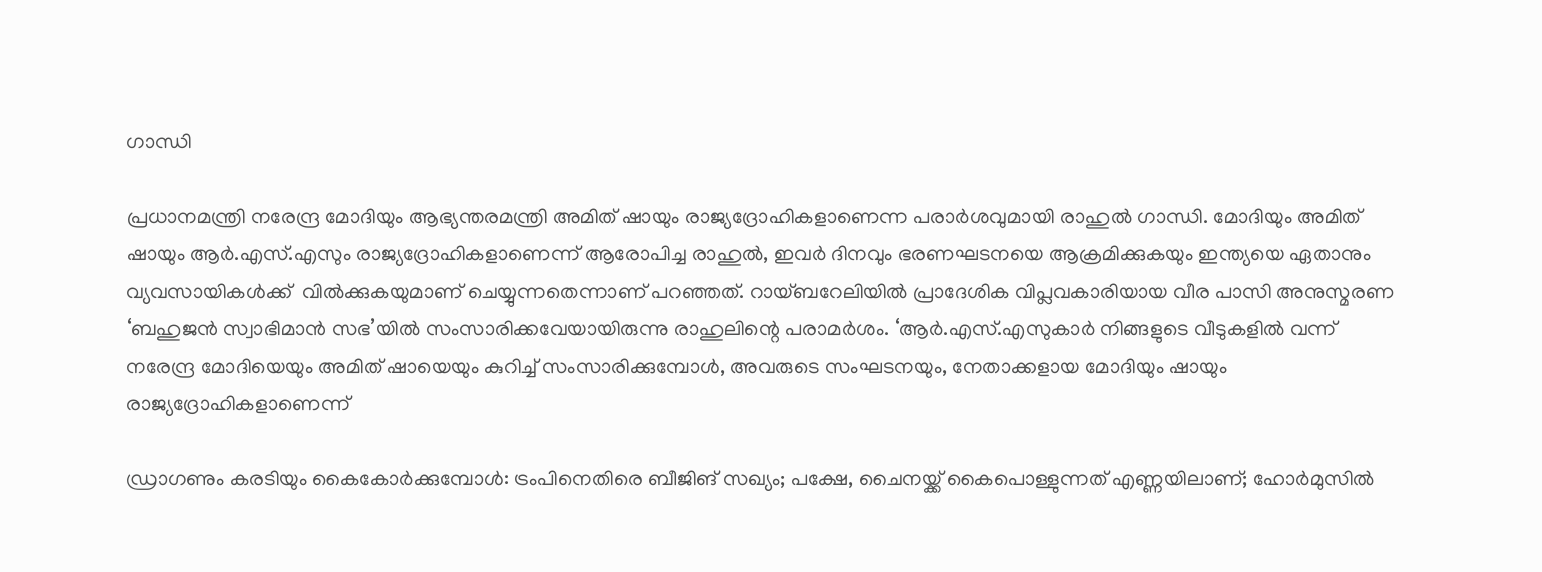ഗാന്ധി

പ്രധാനമന്ത്രി നരേന്ദ്ര മോദിയും ആഭ്യന്തരമന്ത്രി അമിത് ഷായും രാജ്യദ്രോഹികളാണെന്ന പരാർശവുമായി രാഹുല്‍ ഗാന്ധി. മോദിയും അമിത് ഷായും ആര്‍.എസ്.എസും രാജ്യദ്രോഹികളാണെന്ന് ആരോപിച്ച രാഹുൽ, ഇവർ ദിനവും ഭരണഘടനയെ ആക്രമിക്കുകയും ഇന്ത്യയെ ഏതാനും വ്യവസായികൾക്ക്  വില്‍ക്കുകയുമാണ് ചെയ്യുന്നതെന്നാണ് പറഞ്ഞത്. റായ്ബറേലിയില്‍ പ്രാദേശിക വിപ്ലവകാരിയായ വീര പാസി അനുസ്മരണ ‘ബഹുജന്‍ സ്വാഭിമാന്‍ സഭ’യില്‍ സംസാരിക്കവേയായിരുന്നു രാഹുലിന്റെ പരാമർശം. ‘ആര്‍.എസ്.എസുകാർ നിങ്ങളുടെ വീടുകളില്‍ വന്ന് നരേന്ദ്ര മോദിയെയും അമിത് ഷായെയും കുറിച്ച് സംസാരിക്കുമ്പോള്‍, അവരുടെ സംഘടനയും, നേതാക്കളായ മോദിയും ഷായും രാജ്യദ്രോഹികളാണെന്ന്

ഡ്രാഗണും കരടിയും കൈകോര്‍ക്കുമ്പോള്‍: ട്രംപിനെതിരെ ബീജിങ് സഖ്യം; പക്ഷേ, ചൈനയ്ക്ക് കൈപൊള്ളുന്നത് എണ്ണയിലാണ്; ഹോര്‍മുസില്‍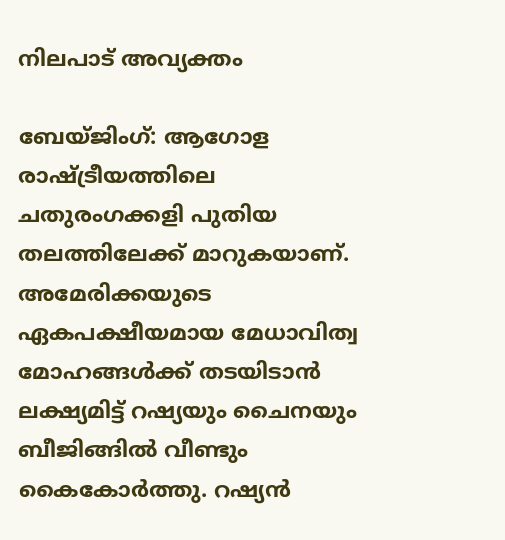നിലപാട് അവ്യക്തം

ബേയ്ജിംഗ്: ആഗോള രാഷ്ട്രീയത്തിലെ ചതുരംഗക്കളി പുതിയ തലത്തിലേക്ക് മാറുകയാണ്. അമേരിക്കയുടെ ഏകപക്ഷീയമായ മേധാവിത്വ മോഹങ്ങള്‍ക്ക് തടയിടാന്‍ ലക്ഷ്യമിട്ട് റഷ്യയും ചൈനയും ബീജിങ്ങില്‍ വീണ്ടും കൈകോര്‍ത്തു. റഷ്യന്‍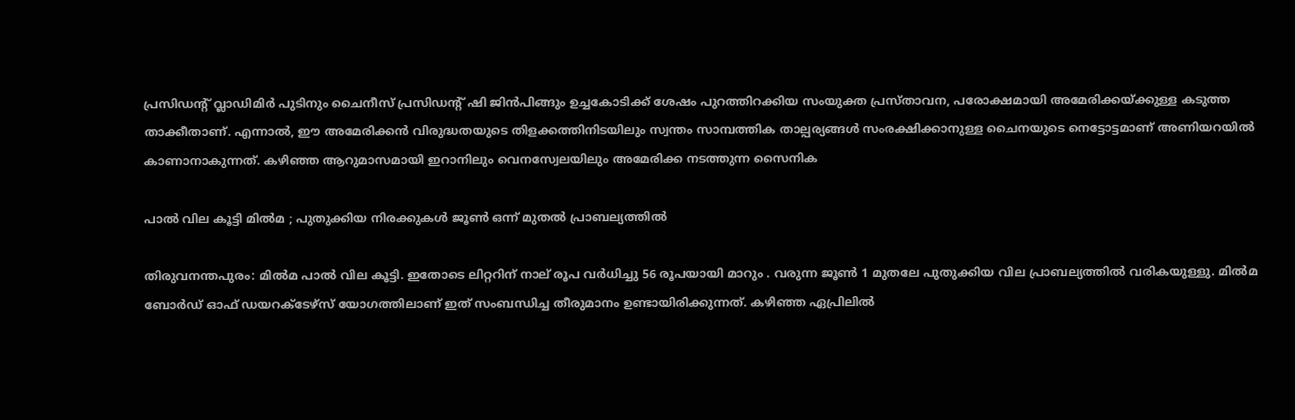പ്രസിഡന്റ് വ്ലാഡിമിര്‍ പുടിനും ചൈനീസ് പ്രസിഡന്റ് ഷി ജിന്‍പിങ്ങും ഉച്ചകോടിക്ക് ശേഷം പുറത്തിറക്കിയ സംയുക്ത പ്രസ്താവന, പരോക്ഷമായി അമേരിക്കയ്ക്കുള്ള കടുത്ത താക്കീതാണ്. എന്നാല്‍, ഈ അമേരിക്കന്‍ വിരുദ്ധതയുടെ തിളക്കത്തിനിടയിലും സ്വന്തം സാമ്പത്തിക താല്പര്യങ്ങള്‍ സംരക്ഷിക്കാനുള്ള ചൈനയുടെ നെട്ടോട്ടമാണ് അണിയറയില്‍ കാണാനാകുന്നത്. കഴിഞ്ഞ ആറുമാസമായി ഇറാനിലും വെനസ്വേലയിലും അമേരിക്ക നടത്തുന്ന സൈനിക

പാൽ വില കൂട്ടി മിൽമ ; പുതുക്കിയ നിരക്കുകൾ ജൂൺ ഒന്ന് മുതൽ പ്രാബല്യത്തിൽ

തിരുവനന്തപുരം: മില്‍മ പാല്‍ വില കൂട്ടി. ഇതോടെ ലിറ്ററിന് നാല് രൂപ വർധിച്ചു 56 രൂപയായി മാറും . വരുന്ന ജൂണ്‍ 1 മുതലേ പുതുക്കിയ വില പ്രാബല്യത്തില്‍ വരികയുള്ളു. മില്‍മ ബോര്‍ഡ് ഓഫ് ഡയറക്ടേഴ്‌സ് യോഗത്തിലാണ് ഇത് സംബന്ധിച്ച തീരുമാനം ഉണ്ടായിരിക്കുന്നത്. കഴിഞ്ഞ ഏപ്രിലില്‍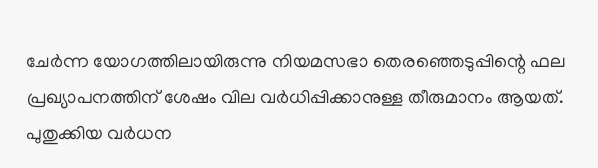ചേര്‍ന്ന യോഗത്തിലായിരുന്നു നിയമസഭാ തെരഞ്ഞെടുപ്പിന്റെ ഫല പ്രഖ്യാപനത്തിന് ശേഷം വില വര്‍ധിപ്പിക്കാനുള്ള തീരുമാനം ആയത്. പുതുക്കിയ വര്‍ധന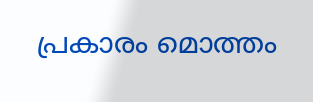പ്രകാരം മൊത്തം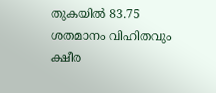തുകയില്‍ 83.75 ശതമാനം വിഹിതവും ക്ഷീര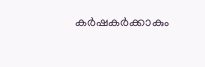കര്‍ഷകര്‍ക്കാകും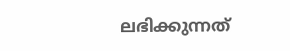ലഭിക്കുന്നത്